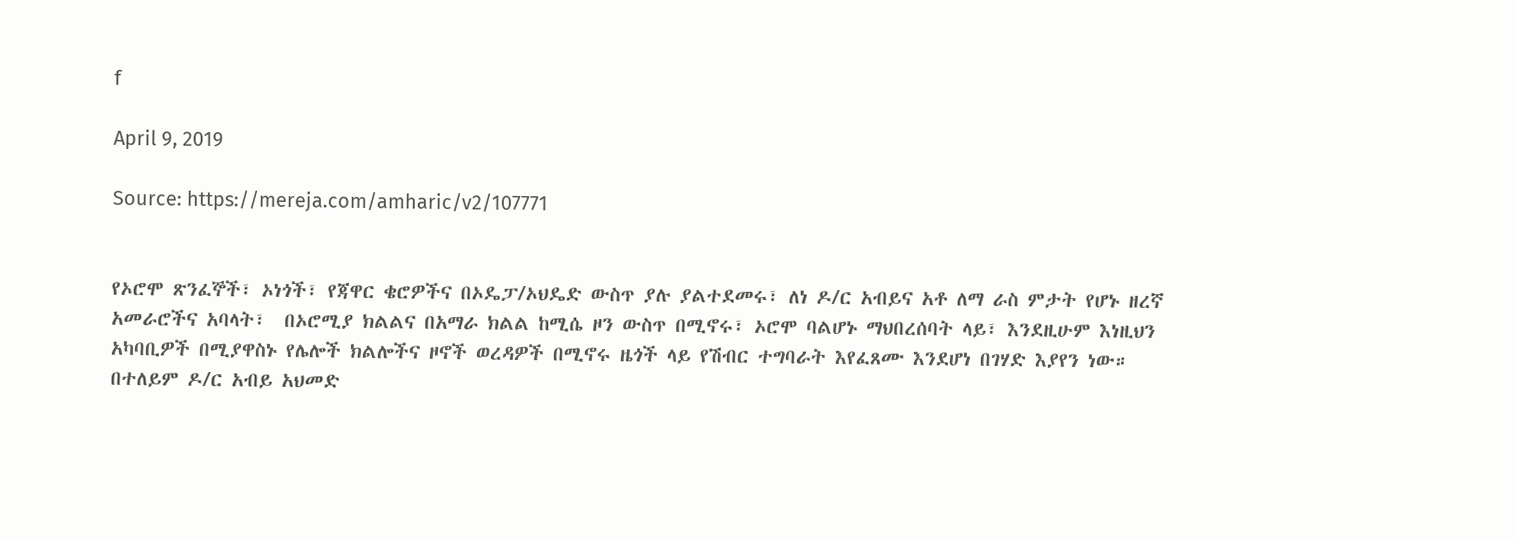f

April 9, 2019

Source: https://mereja.com/amharic/v2/107771


የኦሮሞ ጽንፈኞች፣ ኦነጎች፣ የጃዋር ቄሮዎችና በኦዴፓ/ኦህዴድ ውስጥ ያሉ ያልተደመሩ፣ ለነ ዶ/ር አብይና አቶ ለማ ራስ ምታት የሆኑ ዘረኛ አመራሮችና አባላት፣  በኦሮሚያ ክልልና በአማራ ክልል ከሚሴ ዞን ውስጥ በሚኖሩ፣ ኦሮሞ ባልሆኑ ማህበረሰባት ላይ፣ እንደዚሁም እነዚህን አካባቢዎች በሚያዋስኑ የሌሎች ክልሎችና ዞኖች ወረዳዎች በሚኖሩ ዜጎች ላይ የሽብር ተግባራት እየፈጸሙ እንደሆነ በገሃድ እያየን ነው።
በተለይም ዶ/ር አብይ አህመድ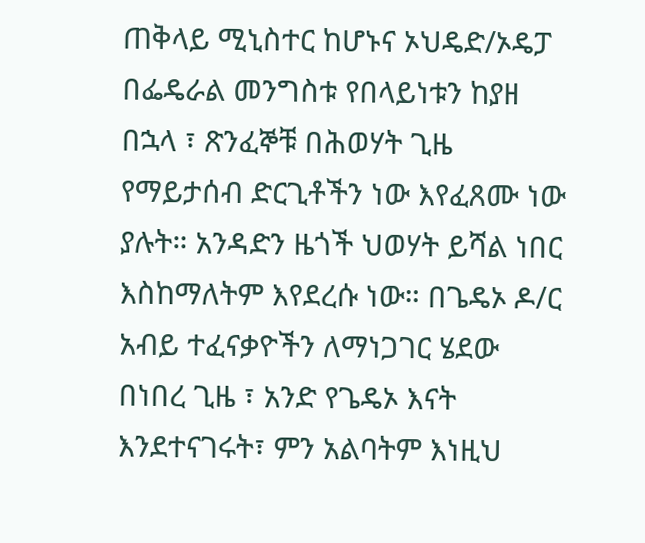ጠቅላይ ሚኒስተር ከሆኑና ኦህዴድ/ኦዴፓ በፌዴራል መንግስቱ የበላይነቱን ከያዘ በኋላ ፣ ጽንፈኞቹ በሕወሃት ጊዜ የማይታሰብ ድርጊቶችን ነው እየፈጸሙ ነው ያሉት። አንዳድን ዜጎች ህወሃት ይሻል ነበር እስከማለትም እየደረሱ ነው። በጌዴኦ ዶ/ር አብይ ተፈናቃዮችን ለማነጋገር ሄደው በነበረ ጊዜ ፣ አንድ የጌዴኦ እናት እንደተናገሩት፣ ምን አልባትም እነዚህ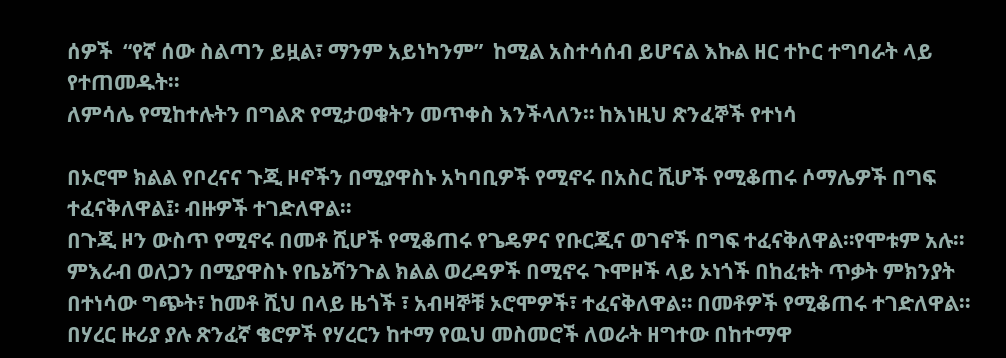ሰዎች  “የኛ ሰው ስልጣን ይዟል፣ ማንም አይነካንም”  ከሚል አስተሳሰብ ይሆናል እኩል ዘር ተኮር ተግባራት ላይ የተጠመዱት።
ለምሳሌ የሚከተሉትን በግልጽ የሚታወቁትን መጥቀስ እንችላለን። ከእነዚህ ጽንፈኞች የተነሳ

በኦሮሞ ክልል የቦረናና ጉጂ ዞኖችን በሚያዋስኑ አካባቢዎች የሚኖሩ በአስር ሺሆች የሚቆጠሩ ሶማሌዎች በግፍ ተፈናቅለዋል፤፡ ብዙዎች ተገድለዋል።
በጉጂ ዞን ውስጥ የሚኖሩ በመቶ ሺሆች የሚቆጠሩ የጌዴዎና የቡርጂና ወገኖች በግፍ ተፈናቅለዋል።የሞቱም አሉ።
ምእራብ ወለጋን በሚያዋስኑ የቤኔሻንጉል ክልል ወረዳዎች በሚኖሩ ጉሞዞች ላይ ኦነጎች በከፈቱት ጥቃት ምክንያት በተነሳው ግጭት፣ ከመቶ ሺህ በላይ ዜጎች ፣ አብዛኞቹ ኦሮሞዎች፣ ተፈናቅለዋል። በመቶዎች የሚቆጠሩ ተገድለዋል።
በሃረር ዙሪያ ያሉ ጽንፈኛ ቄሮዎች የሃረርን ከተማ የዉህ መስመሮች ለወራት ዘግተው በከተማዋ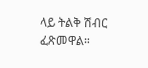ላይ ትልቅ ሽብር ፈጽመዋል።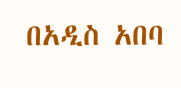በአዲስ አበባ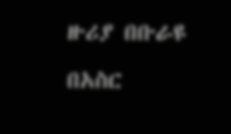ዙሪያ በቡራዩ በአስር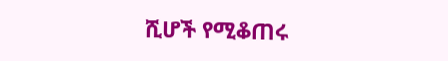ሺሆች የሚቆጠሩ